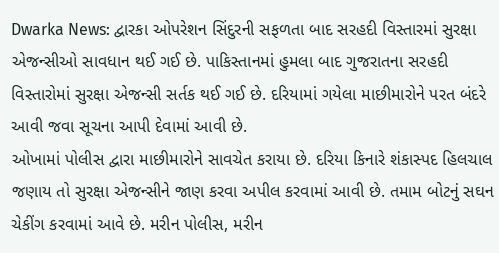Dwarka News: દ્વારકા ઓપરેશન સિંદુરની સફળતા બાદ સરહદી વિસ્તારમાં સુરક્ષા એજન્સીઓ સાવધાન થઈ ગઈ છે. પાકિસ્તાનમાં હુમલા બાદ ગુજરાતના સરહદી વિસ્તારોમાં સુરક્ષા એજન્સી સર્તક થઈ ગઈ છે. દરિયામાં ગયેલા માછીમારોને પરત બંદરે આવી જવા સૂચના આપી દેવામાં આવી છે.
ઓખામાં પોલીસ દ્વારા માછીમારોને સાવચેત કરાયા છે. દરિયા કિનારે શંકાસ્પદ હિલચાલ જણાય તો સુરક્ષા એજન્સીને જાણ કરવા અપીલ કરવામાં આવી છે. તમામ બોટનું સઘન ચેકીંગ કરવામાં આવે છે. મરીન પોલીસ, મરીન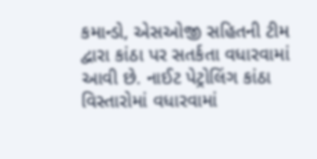કમાન્ડો, એસઓજી સહિતની ટીમ દ્વારા કાંઠા પર સતર્કતા વધારવામાં આવી છે. નાઈટ પેટ્રોલિંગ કાંઠા વિસ્તારોમાં વધારવામાં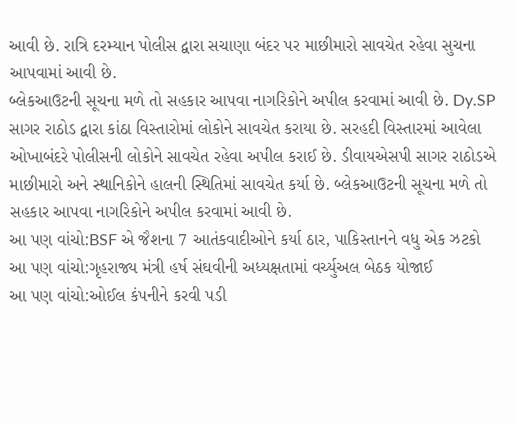આવી છે. રાત્રિ દરમ્યાન પોલીસ દ્વારા સચાણા બંદર પર માછીમારો સાવચેત રહેવા સુચના આપવામાં આવી છે.
બ્લેકઆઉટની સૂચના મળે તો સહકાર આપવા નાગરિકોને અપીલ કરવામાં આવી છે. Dy.SP સાગર રાઠોડ દ્વારા કાંઠા વિસ્તારોમાં લોકોને સાવચેત કરાયા છે. સરહદી વિસ્તારમાં આવેલા ઓખાબંદરે પોલીસની લોકોને સાવચેત રહેવા અપીલ કરાઈ છે. ડીવાયએસપી સાગર રાઠોડએ માછીમારો અને સ્થાનિકોને હાલની સ્થિતિમાં સાવચેત કર્યા છે. બ્લેકઆઉટની સૂચના મળે તો સહકાર આપવા નાગરિકોને અપીલ કરવામાં આવી છે.
આ પણ વાંચો:BSF એ જૈશના 7 આતંકવાદીઓને કર્યા ઠાર, પાકિસ્તાનને વધુ એક ઝટકો
આ પણ વાંચો:ગૃહરાજ્ય મંત્રી હર્ષ સંઘવીની અધ્યક્ષતામાં વર્ચ્યુઅલ બેઠક યોજાઈ
આ પણ વાંચો:ઓઈલ કંપનીને કરવી પડી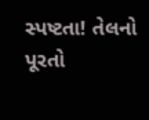સ્પષ્ટતા! તેલનો પૂરતો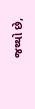જથ્થો છે,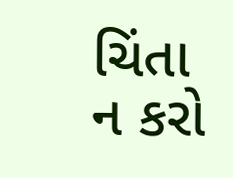ચિંતા ન કરો